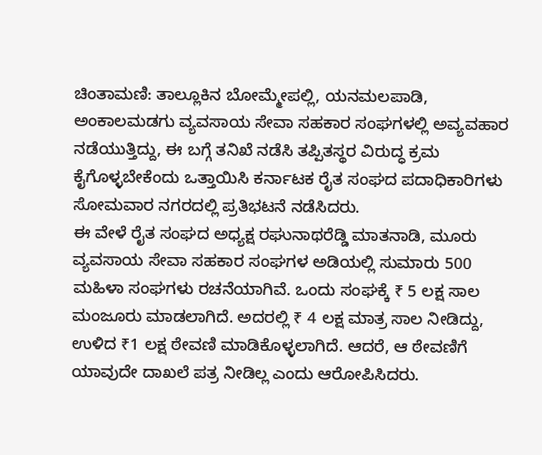ಚಿಂತಾಮಣಿ: ತಾಲ್ಲೂಕಿನ ಬೋಮ್ಮೇಪಲ್ಲಿ, ಯನಮಲಪಾಡಿ, ಅಂಕಾಲಮಡಗು ವ್ಯವಸಾಯ ಸೇವಾ ಸಹಕಾರ ಸಂಘಗಳಲ್ಲಿ ಅವ್ಯವಹಾರ ನಡೆಯುತ್ತಿದ್ದು, ಈ ಬಗ್ಗೆ ತನಿಖೆ ನಡೆಸಿ ತಪ್ಪಿತಸ್ಥರ ವಿರುದ್ಧ ಕ್ರಮ ಕೈಗೊಳ್ಳಬೇಕೆಂದು ಒತ್ತಾಯಿಸಿ ಕರ್ನಾಟಕ ರೈತ ಸಂಘದ ಪದಾಧಿಕಾರಿಗಳು ಸೋಮವಾರ ನಗರದಲ್ಲಿ ಪ್ರತಿಭಟನೆ ನಡೆಸಿದರು.
ಈ ವೇಳೆ ರೈತ ಸಂಘದ ಅಧ್ಯಕ್ಷ ರಘುನಾಥರೆಡ್ಡಿ ಮಾತನಾಡಿ, ಮೂರು ವ್ಯವಸಾಯ ಸೇವಾ ಸಹಕಾರ ಸಂಘಗಳ ಅಡಿಯಲ್ಲಿ ಸುಮಾರು 500 ಮಹಿಳಾ ಸಂಘಗಳು ರಚನೆಯಾಗಿವೆ. ಒಂದು ಸಂಘಕ್ಕೆ ₹ 5 ಲಕ್ಷ ಸಾಲ ಮಂಜೂರು ಮಾಡಲಾಗಿದೆ. ಅದರಲ್ಲಿ ₹ 4 ಲಕ್ಷ ಮಾತ್ರ ಸಾಲ ನೀಡಿದ್ದು, ಉಳಿದ ₹1 ಲಕ್ಷ ಠೇವಣಿ ಮಾಡಿಕೊಳ್ಳಲಾಗಿದೆ. ಆದರೆ, ಆ ಠೇವಣಿಗೆ ಯಾವುದೇ ದಾಖಲೆ ಪತ್ರ ನೀಡಿಲ್ಲ ಎಂದು ಆರೋಪಿಸಿದರು.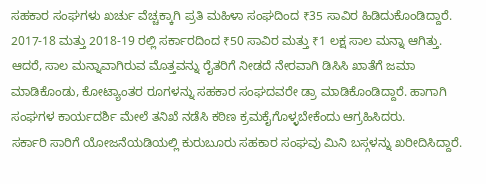ಸಹಕಾರ ಸಂಘಗಳು ಖರ್ಚು ವೆಚ್ಚಕ್ಕಾಗಿ ಪ್ರತಿ ಮಹಿಳಾ ಸಂಘದಿಂದ ₹35 ಸಾವಿರ ಹಿಡಿದುಕೊಂಡಿದ್ದಾರೆ. 2017-18 ಮತ್ತು 2018-19 ರಲ್ಲಿ ಸರ್ಕಾರದಿಂದ ₹50 ಸಾವಿರ ಮತ್ತು ₹1 ಲಕ್ಷ ಸಾಲ ಮನ್ನಾ ಆಗಿತ್ತು. ಆದರೆ, ಸಾಲ ಮನ್ನಾವಾಗಿರುವ ಮೊತ್ತವನ್ನು ರೈತರಿಗೆ ನೀಡದೆ ನೇರವಾಗಿ ಡಿಸಿಸಿ ಖಾತೆಗೆ ಜಮಾ ಮಾಡಿಕೊಂಡು, ಕೋಟ್ಯಾಂತರ ರೂಗಳನ್ನು ಸಹಕಾರ ಸಂಘದವರೇ ಡ್ರಾ ಮಾಡಿಕೊಂಡಿದ್ದಾರೆ. ಹಾಗಾಗಿ ಸಂಘಗಳ ಕಾರ್ಯದರ್ಶಿ ಮೇಲೆ ತನಿಖೆ ನಡೆಸಿ ಕಠಿಣ ಕ್ರಮಕೈಗೊಳ್ಳಬೇಕೆಂದು ಆಗ್ರಹಿಸಿದರು.
ಸರ್ಕಾರಿ ಸಾರಿಗೆ ಯೋಜನೆಯಡಿಯಲ್ಲಿ ಕುರುಬೂರು ಸಹಕಾರ ಸಂಘವು ಮಿನಿ ಬಸ್ಗಳನ್ನು ಖರೀದಿಸಿದ್ದಾರೆ.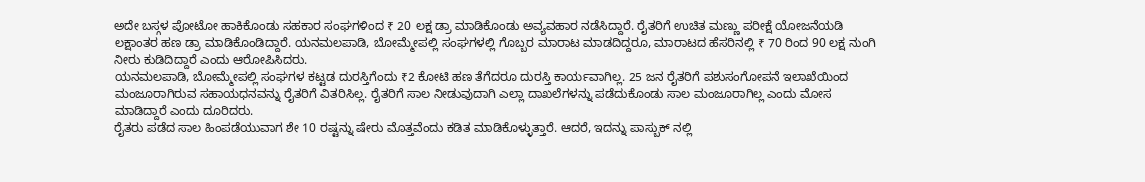ಅದೇ ಬಸ್ಗಳ ಪೋಟೋ ಹಾಕಿಕೊಂಡು ಸಹಕಾರ ಸಂಘಗಳಿಂದ ₹ 20 ಲಕ್ಷ ಡ್ರಾ ಮಾಡಿಕೊಂಡು ಅವ್ಯವಹಾರ ನಡೆಸಿದ್ದಾರೆ. ರೈತರಿಗೆ ಉಚಿತ ಮಣ್ಣು ಪರೀಕ್ಷೆ ಯೋಜನೆಯಡಿ ಲಕ್ಷಾಂತರ ಹಣ ಡ್ರಾ ಮಾಡಿಕೊಂಡಿದ್ದಾರೆ. ಯನಮಲಪಾಡಿ, ಬೋಮ್ಮೇಪಲ್ಲಿ ಸಂಘಗಳಲ್ಲಿ ಗೊಬ್ಬರ ಮಾರಾಟ ಮಾಡದಿದ್ದರೂ, ಮಾರಾಟದ ಹೆಸರಿನಲ್ಲಿ ₹ 70 ರಿಂದ 90 ಲಕ್ಷ ನುಂಗಿ ನೀರು ಕುಡಿದಿದ್ದಾರೆ ಎಂದು ಆರೋಪಿಸಿದರು.
ಯನಮಲಪಾಡಿ, ಬೋಮ್ಮೇಪಲ್ಲಿ ಸಂಘಗಳ ಕಟ್ಟಡ ದುರಸ್ತಿಗೆಂದು ₹2 ಕೋಟಿ ಹಣ ತೆಗೆದರೂ ದುರಸ್ತಿ ಕಾರ್ಯವಾಗಿಲ್ಲ. 25 ಜನ ರೈತರಿಗೆ ಪಶುಸಂಗೋಪನೆ ಇಲಾಖೆಯಿಂದ ಮಂಜೂರಾಗಿರುವ ಸಹಾಯಧನವನ್ನು ರೈತರಿಗೆ ವಿತರಿಸಿಲ್ಲ. ರೈತರಿಗೆ ಸಾಲ ನೀಡುವುದಾಗಿ ಎಲ್ಲಾ ದಾಖಲೆಗಳನ್ನು ಪಡೆದುಕೊಂಡು ಸಾಲ ಮಂಜೂರಾಗಿಲ್ಲ ಎಂದು ಮೋಸ ಮಾಡಿದ್ದಾರೆ ಎಂದು ದೂರಿದರು.
ರೈತರು ಪಡೆದ ಸಾಲ ಹಿಂಪಡೆಯುವಾಗ ಶೇ 10 ರಷ್ಟನ್ನು ಷೇರು ಮೊತ್ತವೆಂದು ಕಡಿತ ಮಾಡಿಕೊಳ್ಳುತ್ತಾರೆ. ಆದರೆ, ಇದನ್ನು ಪಾಸ್ಬುಕ್ ನಲ್ಲಿ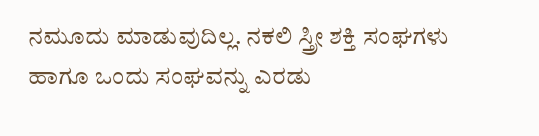ನಮೂದು ಮಾಡುವುದಿಲ್ಲ. ನಕಲಿ ಸ್ತ್ರೀ ಶಕ್ತಿ ಸಂಘಗಳು ಹಾಗೂ ಒಂದು ಸಂಘವನ್ನು ಎರಡು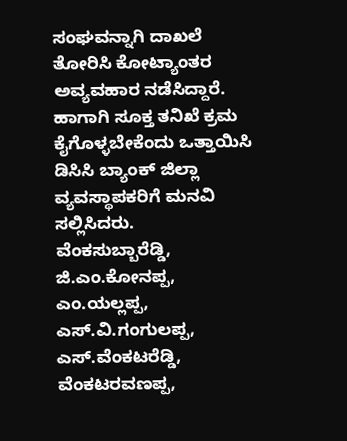ಸಂಘವನ್ನಾಗಿ ದಾಖಲೆ ತೋರಿಸಿ ಕೋಟ್ಯಾಂತರ ಅವ್ಯವಹಾರ ನಡೆಸಿದ್ದಾರೆ. ಹಾಗಾಗಿ ಸೂಕ್ತ ತನಿಖೆ ಕ್ರಮ ಕೈಗೊಳ್ಳಬೇಕೆಂದು ಒತ್ತಾಯಿಸಿ ಡಿಸಿಸಿ ಬ್ಯಾಂಕ್ ಜಿಲ್ಲಾ ವ್ಯವಸ್ಥಾಪಕರಿಗೆ ಮನವಿ ಸಲ್ಲಿಸಿದರು.
ವೆಂಕಸುಬ್ಬಾರೆಡ್ಡಿ, ಜಿ.ಎಂ.ಕೋನಪ್ಪ, ಎಂ.ಯಲ್ಲಪ್ಪ, ಎಸ್.ವಿ.ಗಂಗುಲಪ್ಪ, ಎಸ್.ವೆಂಕಟರೆಡ್ಡಿ, ವೆಂಕಟರವಣಪ್ಪ,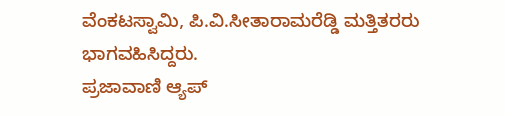ವೆಂಕಟಸ್ವಾಮಿ, ಪಿ.ವಿ.ಸೀತಾರಾಮರೆಡ್ಡಿ ಮತ್ತಿತರರು ಭಾಗವಹಿಸಿದ್ದರು.
ಪ್ರಜಾವಾಣಿ ಆ್ಯಪ್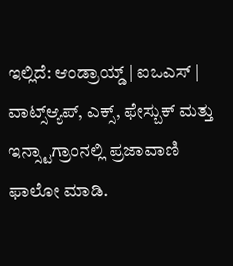ಇಲ್ಲಿದೆ: ಆಂಡ್ರಾಯ್ಡ್ | ಐಒಎಸ್ | ವಾಟ್ಸ್ಆ್ಯಪ್, ಎಕ್ಸ್, ಫೇಸ್ಬುಕ್ ಮತ್ತು ಇನ್ಸ್ಟಾಗ್ರಾಂನಲ್ಲಿ ಪ್ರಜಾವಾಣಿ ಫಾಲೋ ಮಾಡಿ.